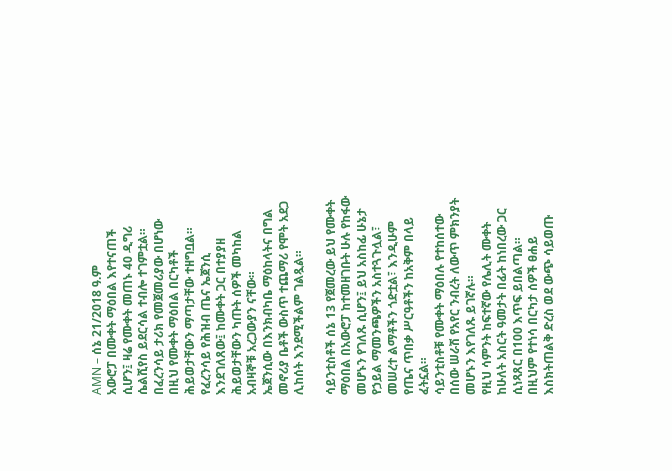AMN – ሰኔ 21/2018 ዓ.ም
አውሮፓ በሙቀት ማዕበል እየተናጠች ሲሆን፤ ዛሬ የሙቀት መጠኑ 40 ዲግሪ ሴልሺየስ ይደርሳል ተብሎ ተገምቷል።
በፈረንሳይ ታሪክ የመጀመሪያው በሆነው በዚህ የሙቀት ማዕበል በርካቶች ሕይወታቸውን ማጣታቸው ተዘግቧል።
የፈረንሳይ የሕዝብ ጤና ኤጀንሲ እንደገለጸው፤ ከሙቀት ጋር በተያያዘ ሕይወታቸውን ካጡት ሰዎች መካከል አብዛኞቹ አረጋውያን ናቸው።
ኤጀንሲው በእንክብካቤ ማዕከላትና በግል መኖሪያ ቤቶች ውስጥ ተጨማሪ የሞት አደጋ ሊከሰት እንደሚችልም ገልጿል።

ሳይንቲስቶች ሰኔ 13 የጀመረው ይህ የሙቀት ማዕበል በአውሮፓ ከተመዘገቡት ሁሉ የከፋው መሆኑን የገለጹ ሲሆን፤ ይህ አስከፊ ሁኔታ የኃይል ማመንጫዎችን አስተጓጉሏል፣ መሠረተ ልማቶችን ጎድቷል፣ እንዲሁም የጤና ጥበቃ ሥርዓቶችን ከአቅም በላይ ፈትኗል።
ሳይንቲስቶቹ የሙቀት ማዕበሉ የተከሰተው በሰው ሠራሽ የአየር ንብረት ለውጥ ምክንያት መሆኑን እየገለጹ ይገኛሉ።
የዚህ ሳምንት ከፍተኛው የሌሊት ሙቀት ከሁለት አስርት ዓመታት በፊት ከነበረው ጋር ሲነጻጸር በ100 እጥፍ ይበልጣል።
በዚህም የተነሳ በርካታ ሰዎች ፀሐይ እስክትጠልቅ ድረስ ወደ ውጭ ሳይወጡ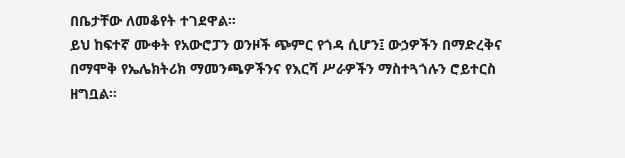በቤታቸው ለመቆየት ተገደዋል።
ይህ ከፍተኛ ሙቀት የአውሮፓን ወንዞች ጭምር የጎዳ ሲሆን፤ ውኃዎችን በማድረቅና በማሞቅ የኤሌክትሪክ ማመንጫዎችንና የእርሻ ሥራዎችን ማስተጓጎሉን ሮይተርስ ዘግቧል።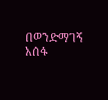በወንድማገኝ አሰፋ